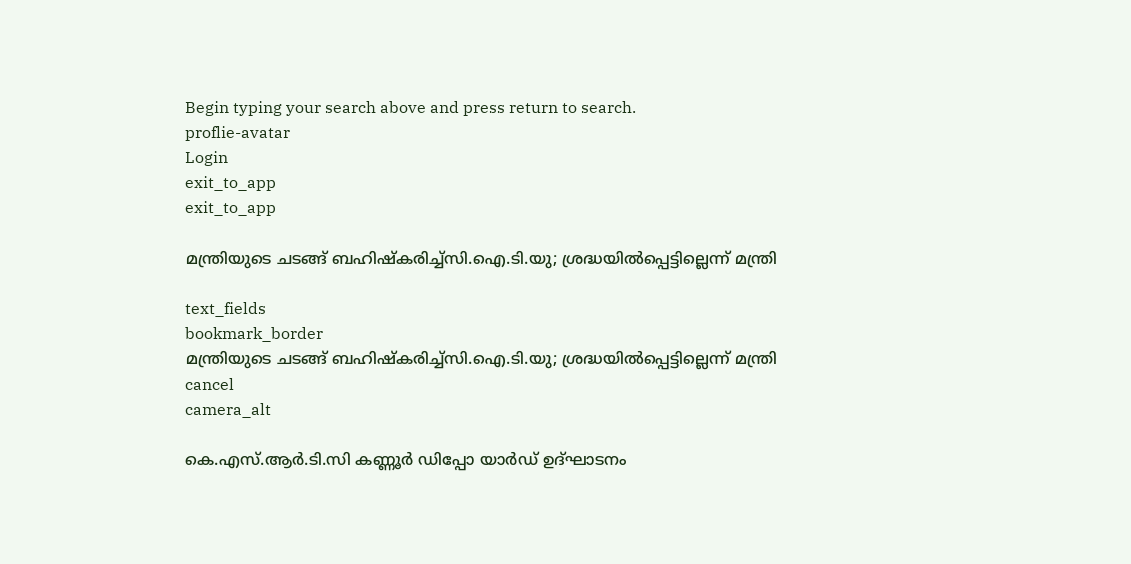Begin typing your search above and press return to search.
proflie-avatar
Login
exit_to_app
exit_to_app

മന്ത്രിയുടെ ചടങ്ങ് ബഹിഷ്കരിച്ച്സി.ഐ.ടി.യു; ശ്രദ്ധയിൽപ്പെട്ടില്ലെന്ന് മന്ത്രി

text_fields
bookmark_border
മന്ത്രിയുടെ ചടങ്ങ് ബഹിഷ്കരിച്ച്സി.ഐ.ടി.യു; ശ്രദ്ധയിൽപ്പെട്ടില്ലെന്ന് മന്ത്രി
cancel
camera_alt

കെ.എസ്.ആർ.ടി.സി കണ്ണൂർ ഡിപ്പോ യാർഡ് ഉദ്ഘാടനം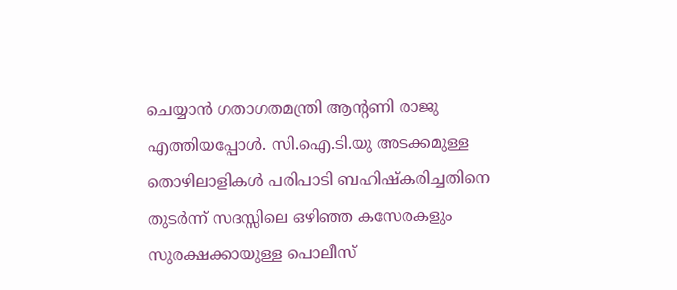ചെയ്യാൻ ഗതാഗതമന്ത്രി ആന്‍റണി രാജു എത്തിയപ്പോൾ. സി.ഐ.ടി.യു അടക്കമുള്ള തൊഴിലാളികൾ പരിപാടി ബഹിഷ്കരിച്ചതിനെ തുടർന്ന് സദസ്സിലെ ഒഴിഞ്ഞ കസേരകളും സുരക്ഷക്കായുള്ള പൊലീസ്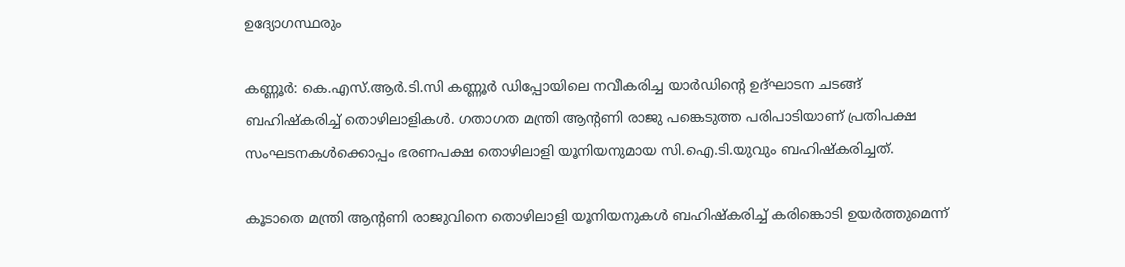ഉദ്യോഗസ്ഥരും

കണ്ണൂർ: കെ.എസ്.ആര്‍.ടി.സി കണ്ണൂർ ഡിപ്പോയിലെ നവീകരിച്ച യാര്‍ഡിന്റെ ഉദ്ഘാടന ചടങ്ങ് ബഹിഷ്കരിച്ച് തൊഴിലാളികൾ. ഗതാഗത മന്ത്രി ആന്‍റണി രാജു പങ്കെടുത്ത പരിപാടിയാണ് പ്രതിപക്ഷ സംഘടനകൾക്കൊപ്പം ഭരണപക്ഷ തൊഴിലാളി യൂനിയനുമായ സി.ഐ.ടി.യുവും ബഹിഷ്കരിച്ചത്.

കൂടാതെ മന്ത്രി ആന്റണി രാജുവിനെ തൊഴിലാളി യൂനിയനുകള്‍ ബഹിഷ്‌കരിച്ച് കരിങ്കൊടി ഉയര്‍ത്തുമെന്ന്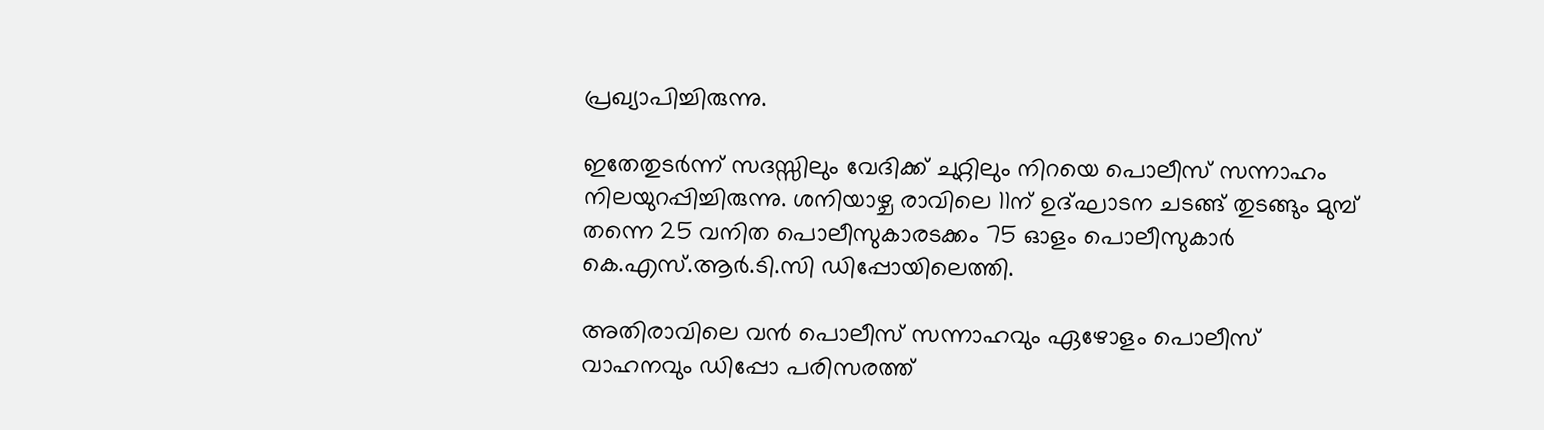പ്രഖ്യാപിച്ചിരുന്നു.

ഇതേതുടര്‍ന്ന് സദസ്സിലും വേദിക്ക് ചുറ്റിലും നിറയെ പൊലീസ് സന്നാഹം നിലയുറപ്പിച്ചിരുന്നു. ശനിയാഴ്ച രാവിലെ 11ന് ഉദ്ഘാടന ചടങ്ങ് തുടങ്ങും മുമ്പ് തന്നെ 25 വനിത പൊലീസുകാരടക്കം 75 ഓളം പൊലീസുകാര്‍ കെ.എസ്.ആര്‍.ടി.സി ഡിപ്പോയിലെത്തി.

അതിരാവിലെ വന്‍ പൊലീസ് സന്നാഹവും ഏഴോളം പൊലീസ് വാഹനവും ഡിപ്പോ പരിസരത്ത്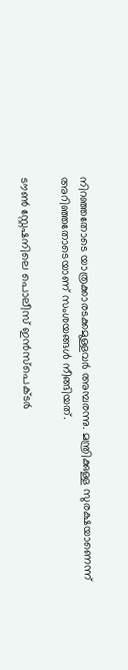നിറഞ്ഞതോടെ യാത്രക്കാരടക്കമുള്ളവര്‍ അമ്പരന്നു. മന്ത്രിക്കുള്ള സുരക്ഷയാണെന്ന് അറിഞ്ഞതോടെയാണ് സംശയങ്ങള്‍ നീങ്ങിയത്.

ടൗണ്‍ സ്റ്റേഷനിലെ പൊലീസ് ഇന്‍സ്‌പെക്ടര്‍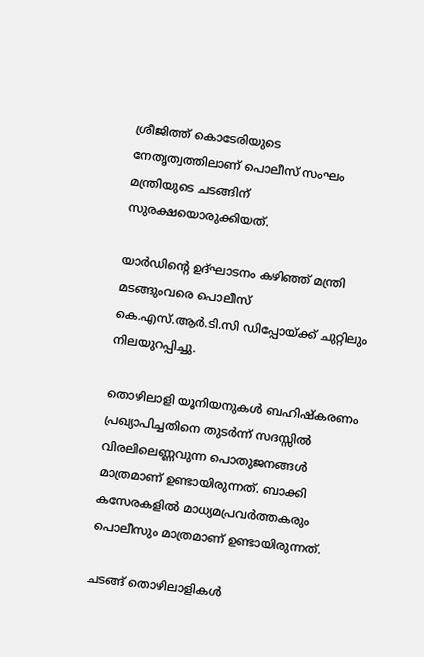ശ്രീജിത്ത് കൊടേരിയുടെ നേതൃത്വത്തിലാണ് പൊലീസ് സംഘം മന്ത്രിയുടെ ചടങ്ങിന് സുരക്ഷയൊരുക്കിയത്.

യാര്‍ഡിന്റെ ഉദ്ഘാടനം കഴിഞ്ഞ് മന്ത്രി മടങ്ങുംവരെ പൊലീസ് കെ.എസ്.ആര്‍.ടി.സി ഡിപ്പോയ്ക്ക് ചുറ്റിലും നിലയുറപ്പിച്ചു.

തൊഴിലാളി യൂനിയനുകള്‍ ബഹിഷ്‌കരണം പ്രഖ്യാപിച്ചതിനെ തുടര്‍ന്ന് സദസ്സില്‍ വിരലിലെണ്ണവുന്ന പൊതുജനങ്ങള്‍ മാത്രമാണ് ഉണ്ടായിരുന്നത്. ബാക്കി കസേരകളില്‍ മാധ്യമപ്രവര്‍ത്തകരും പൊലീസും മാത്രമാണ് ഉണ്ടായിരുന്നത്.

ചടങ്ങ് തൊഴിലാളികൾ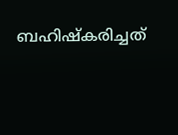ബഹിഷ്കരിച്ചത്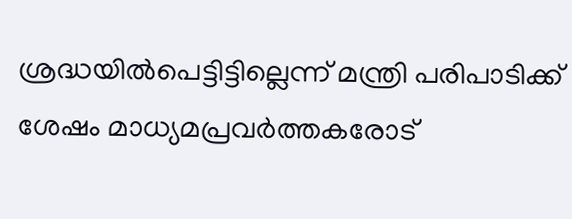ശ്രദ്ധയിൽപെട്ടിട്ടില്ലെന്ന് മന്ത്രി പരിപാടിക്ക് ശേഷം മാധ്യമപ്രവർത്തകരോട്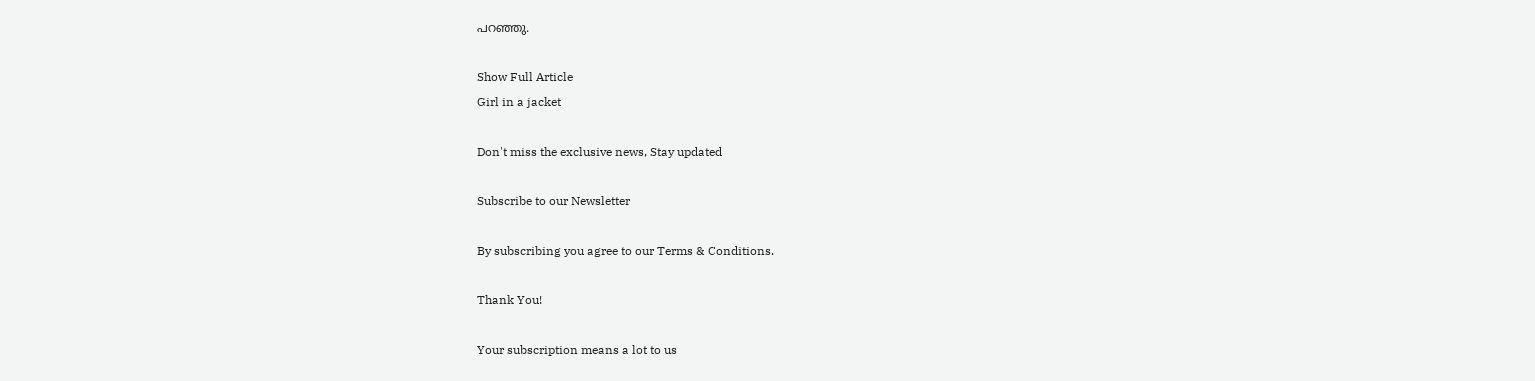പറഞ്ഞു.

Show Full Article
Girl in a jacket

Don't miss the exclusive news, Stay updated

Subscribe to our Newsletter

By subscribing you agree to our Terms & Conditions.

Thank You!

Your subscription means a lot to us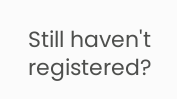Still haven't registered?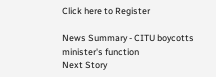Click here to Register

News Summary - CITU boycotts minister's function
Next Story